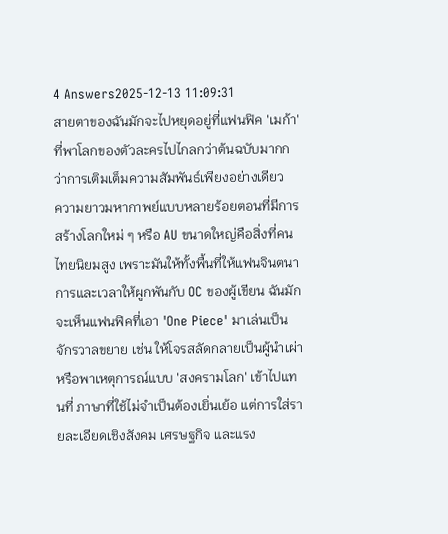4 Answers2025-12-13 11:09:31
สายตาของฉันมักจะไปหยุดอยู่ที่แฟนฟิค 'เมก้า' ที่พาโลกของตัวละครไปไกลกว่าต้นฉบับมากกว่าการเติมเต็มความสัมพันธ์เพียงอย่างเดียว
ความยาวมหากาพย์แบบหลายร้อยตอนที่มีการสร้างโลกใหม่ ๆ หรือ AU ขนาดใหญ่คือสิ่งที่คนไทยนิยมสูง เพราะมันให้ทั้งพื้นที่ให้แฟนจินตนาการและเวลาให้ผูกพันกับ OC ของผู้เขียน ฉันมักจะเห็นแฟนฟิคที่เอา 'One Piece' มาเล่นเป็นจักรวาลขยาย เช่น ให้โจรสลัดกลายเป็นผู้นำเผ่าหรือพาเหตุการณ์แบบ 'สงครามโลก' เข้าไปแทนที่ ภาษาที่ใช้ไม่จำเป็นต้องเยิ่นเย้อ แต่การใส่รายละเอียดเชิงสังคม เศรษฐกิจ และแรง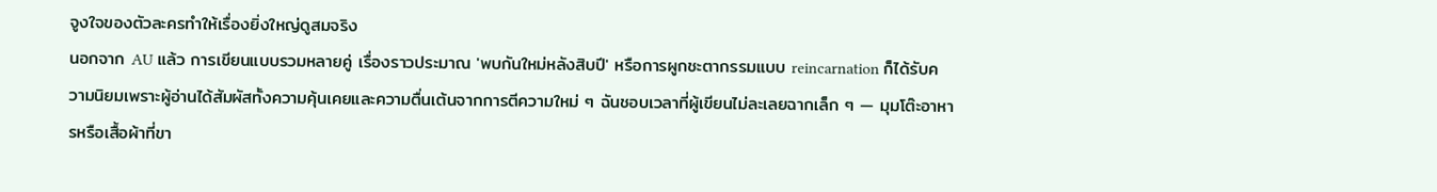จูงใจของตัวละครทำให้เรื่องยิ่งใหญ่ดูสมจริง
นอกจาก AU แล้ว การเขียนแบบรวมหลายคู่ เรื่องราวประมาณ 'พบกันใหม่หลังสิบปี' หรือการผูกชะตากรรมแบบ reincarnation ก็ได้รับความนิยมเพราะผู้อ่านได้สัมผัสทั้งความคุ้นเคยและความตื่นเต้นจากการตีความใหม่ ๆ ฉันชอบเวลาที่ผู้เขียนไม่ละเลยฉากเล็ก ๆ — มุมโต๊ะอาหารหรือเสื้อผ้าที่ขา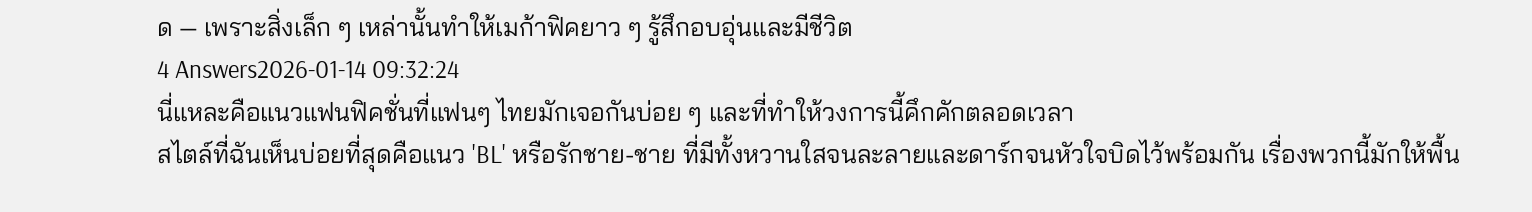ด — เพราะสิ่งเล็ก ๆ เหล่านั้นทำให้เมก้าฟิคยาว ๆ รู้สึกอบอุ่นและมีชีวิต
4 Answers2026-01-14 09:32:24
นี่แหละคือแนวแฟนฟิคชั่นที่แฟนๆ ไทยมักเจอกันบ่อย ๆ และที่ทำให้วงการนี้คึกคักตลอดเวลา
สไตล์ที่ฉันเห็นบ่อยที่สุดคือแนว 'BL' หรือรักชาย-ชาย ที่มีทั้งหวานใสจนละลายและดาร์กจนหัวใจบิดไว้พร้อมกัน เรื่องพวกนี้มักให้พื้น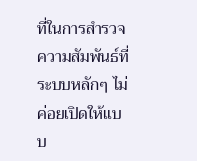ที่ในการสำรวจความสัมพันธ์ที่ระบบหลักๆ ไม่ค่อยเปิดให้แบบ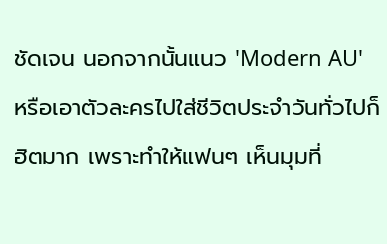ชัดเจน นอกจากนั้นแนว 'Modern AU' หรือเอาตัวละครไปใส่ชีวิตประจำวันทั่วไปก็ฮิตมาก เพราะทำให้แฟนๆ เห็นมุมที่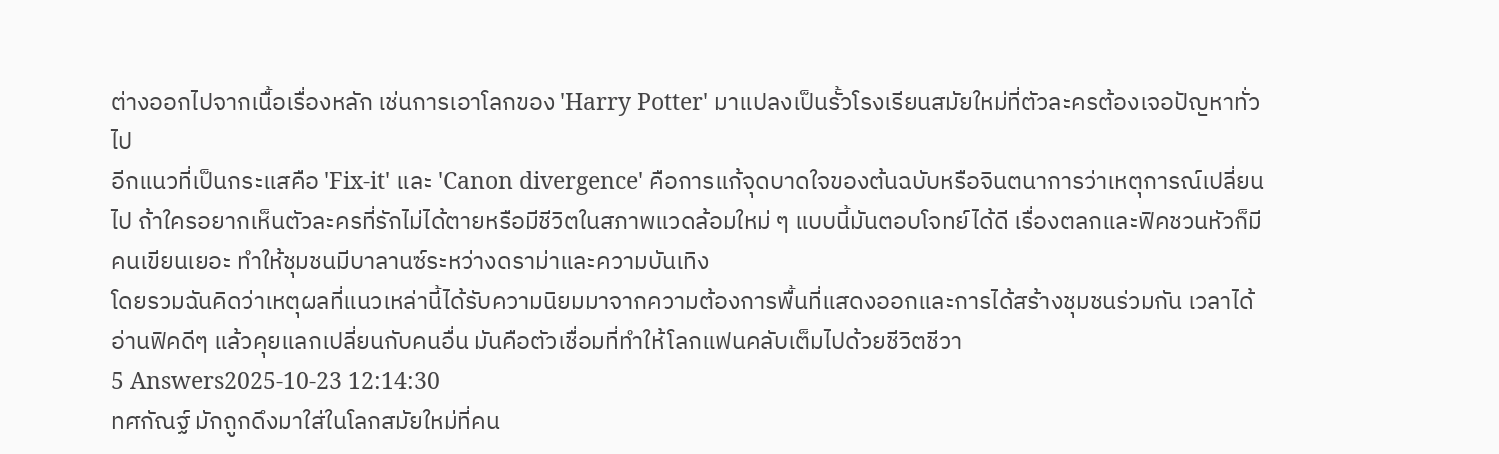ต่างออกไปจากเนื้อเรื่องหลัก เช่นการเอาโลกของ 'Harry Potter' มาแปลงเป็นรั้วโรงเรียนสมัยใหม่ที่ตัวละครต้องเจอปัญหาทั่วไป
อีกแนวที่เป็นกระแสคือ 'Fix-it' และ 'Canon divergence' คือการแก้จุดบาดใจของต้นฉบับหรือจินตนาการว่าเหตุการณ์เปลี่ยนไป ถ้าใครอยากเห็นตัวละครที่รักไม่ได้ตายหรือมีชีวิตในสภาพแวดล้อมใหม่ ๆ แบบนี้มันตอบโจทย์ได้ดี เรื่องตลกและฟิคชวนหัวก็มีคนเขียนเยอะ ทำให้ชุมชนมีบาลานซ์ระหว่างดราม่าและความบันเทิง
โดยรวมฉันคิดว่าเหตุผลที่แนวเหล่านี้ได้รับความนิยมมาจากความต้องการพื้นที่แสดงออกและการได้สร้างชุมชนร่วมกัน เวลาได้อ่านฟิคดีๆ แล้วคุยแลกเปลี่ยนกับคนอื่น มันคือตัวเชื่อมที่ทำให้โลกแฟนคลับเต็มไปด้วยชีวิตชีวา
5 Answers2025-10-23 12:14:30
ทศกัณฐ์ มักถูกดึงมาใส่ในโลกสมัยใหม่ที่คน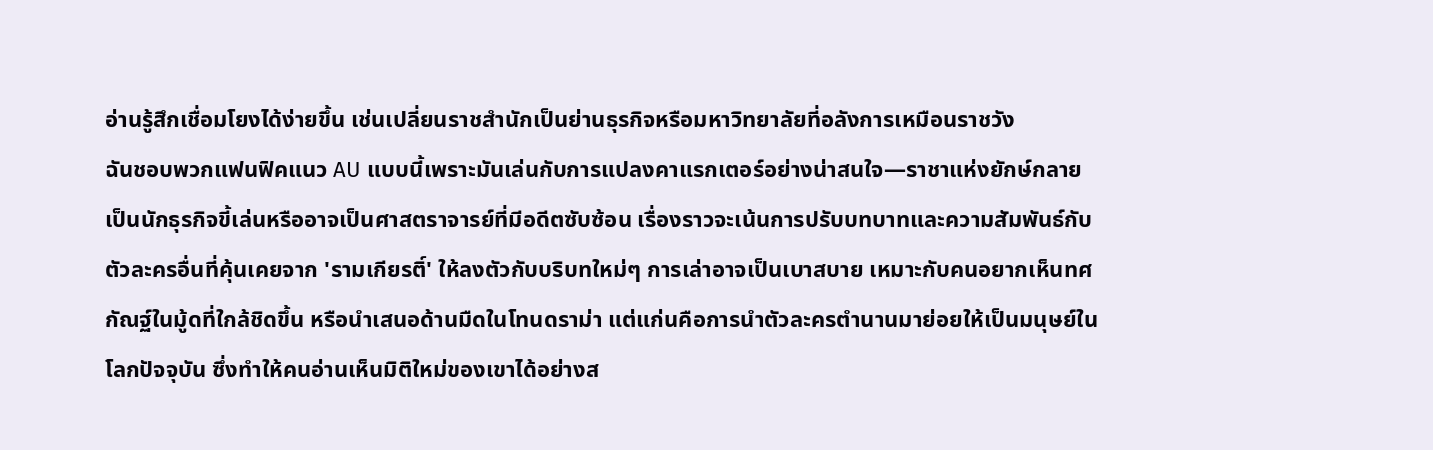อ่านรู้สึกเชื่อมโยงได้ง่ายขึ้น เช่นเปลี่ยนราชสำนักเป็นย่านธุรกิจหรือมหาวิทยาลัยที่อลังการเหมือนราชวัง
ฉันชอบพวกแฟนฟิคแนว AU แบบนี้เพราะมันเล่นกับการแปลงคาแรกเตอร์อย่างน่าสนใจ—ราชาแห่งยักษ์กลายเป็นนักธุรกิจขี้เล่นหรืออาจเป็นศาสตราจารย์ที่มีอดีตซับซ้อน เรื่องราวจะเน้นการปรับบทบาทและความสัมพันธ์กับตัวละครอื่นที่คุ้นเคยจาก 'รามเกียรติ์' ให้ลงตัวกับบริบทใหม่ๆ การเล่าอาจเป็นเบาสบาย เหมาะกับคนอยากเห็นทศกัณฐ์ในมู้ดที่ใกล้ชิดขึ้น หรือนำเสนอด้านมืดในโทนดราม่า แต่แก่นคือการนำตัวละครตำนานมาย่อยให้เป็นมนุษย์ในโลกปัจจุบัน ซึ่งทำให้คนอ่านเห็นมิติใหม่ของเขาได้อย่างส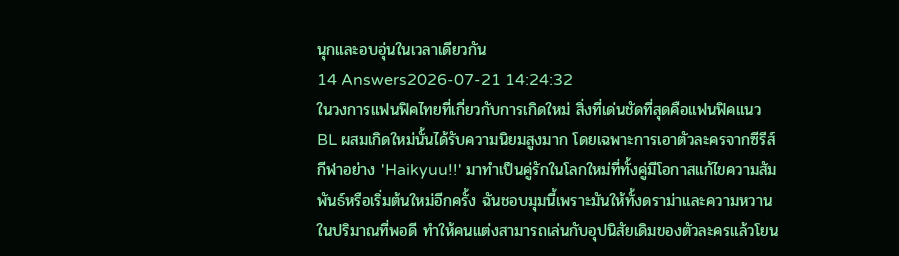นุกและอบอุ่นในเวลาเดียวกัน
14 Answers2026-07-21 14:24:32
ในวงการแฟนฟิคไทยที่เกี่ยวกับการเกิดใหม่ สิ่งที่เด่นชัดที่สุดคือแฟนฟิคแนว BL ผสมเกิดใหม่นั้นได้รับความนิยมสูงมาก โดยเฉพาะการเอาตัวละครจากซีรีส์กีฬาอย่าง 'Haikyuu!!' มาทำเป็นคู่รักในโลกใหม่ที่ทั้งคู่มีโอกาสแก้ไขความสัมพันธ์หรือเริ่มต้นใหม่อีกครั้ง ฉันชอบมุมนี้เพราะมันให้ทั้งดราม่าและความหวานในปริมาณที่พอดี ทำให้คนแต่งสามารถเล่นกับอุปนิสัยเดิมของตัวละครแล้วโยน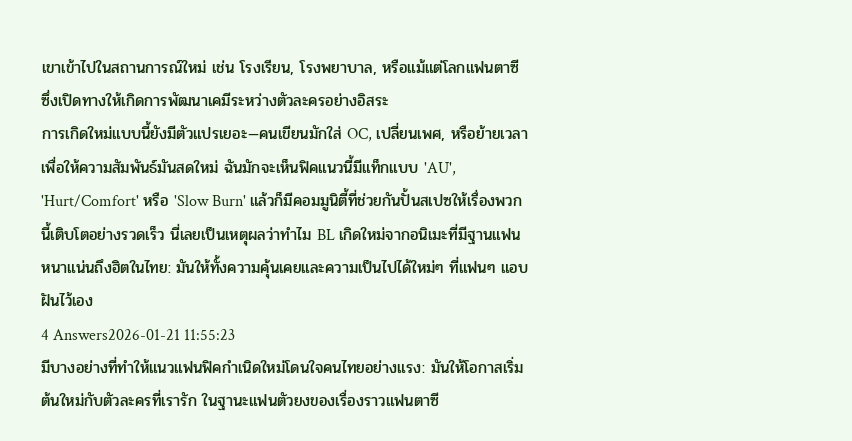เขาเข้าไปในสถานการณ์ใหม่ เช่น โรงเรียน, โรงพยาบาล, หรือแม้แต่โลกแฟนตาซี ซึ่งเปิดทางให้เกิดการพัฒนาเคมีระหว่างตัวละครอย่างอิสระ
การเกิดใหม่แบบนี้ยังมีตัวแปรเยอะ—คนเขียนมักใส่ OC, เปลี่ยนเพศ, หรือย้ายเวลาเพื่อให้ความสัมพันธ์มันสดใหม่ ฉันมักจะเห็นฟิคแนวนี้มีแท็กแบบ 'AU', 'Hurt/Comfort' หรือ 'Slow Burn' แล้วก็มีคอมมูนิตี้ที่ช่วยกันปั้นสเปซให้เรื่องพวกนี้เติบโตอย่างรวดเร็ว นี่เลยเป็นเหตุผลว่าทำไม BL เกิดใหม่จากอนิเมะที่มีฐานแฟนหนาแน่นถึงฮิตในไทย: มันให้ทั้งความคุ้นเคยและความเป็นไปได้ใหม่ๆ ที่แฟนๆ แอบฝันไว้เอง
4 Answers2026-01-21 11:55:23
มีบางอย่างที่ทำให้แนวแฟนฟิคกำเนิดใหม่โดนใจคนไทยอย่างแรง: มันให้โอกาสเริ่มต้นใหม่กับตัวละครที่เรารัก ในฐานะแฟนตัวยงของเรื่องราวแฟนตาซี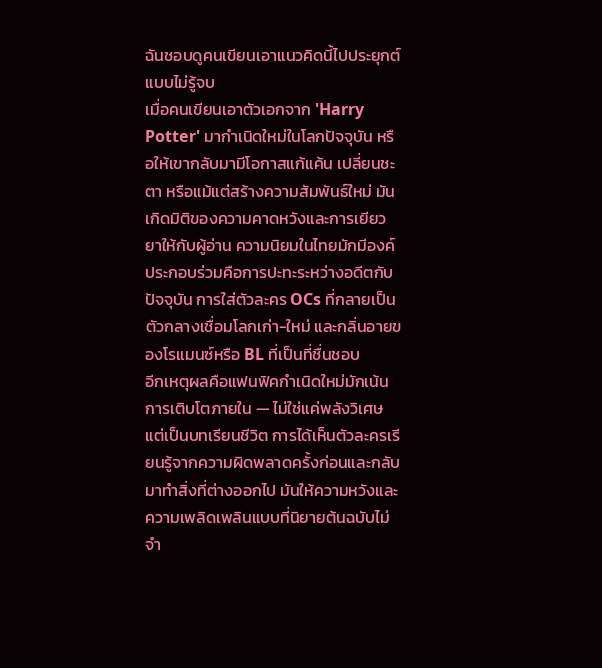ฉันชอบดูคนเขียนเอาแนวคิดนี้ไปประยุกต์แบบไม่รู้จบ
เมื่อคนเขียนเอาตัวเอกจาก 'Harry Potter' มากำเนิดใหม่ในโลกปัจจุบัน หรือให้เขากลับมามีโอกาสแก้แค้น เปลี่ยนชะตา หรือแม้แต่สร้างความสัมพันธ์ใหม่ มันเกิดมิติของความคาดหวังและการเยียวยาให้กับผู้อ่าน ความนิยมในไทยมักมีองค์ประกอบร่วมคือการปะทะระหว่างอดีตกับปัจจุบัน การใส่ตัวละคร OCs ที่กลายเป็นตัวกลางเชื่อมโลกเก่า-ใหม่ และกลิ่นอายของโรแมนซ์หรือ BL ที่เป็นที่ชื่นชอบ
อีกเหตุผลคือแฟนฟิคกำเนิดใหม่มักเน้นการเติบโตภายใน — ไม่ใช่แค่พลังวิเศษแต่เป็นบทเรียนชีวิต การได้เห็นตัวละครเรียนรู้จากความผิดพลาดครั้งก่อนและกลับมาทำสิ่งที่ต่างออกไป มันให้ความหวังและความเพลิดเพลินแบบที่นิยายต้นฉบับไม่จำ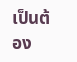เป็นต้อง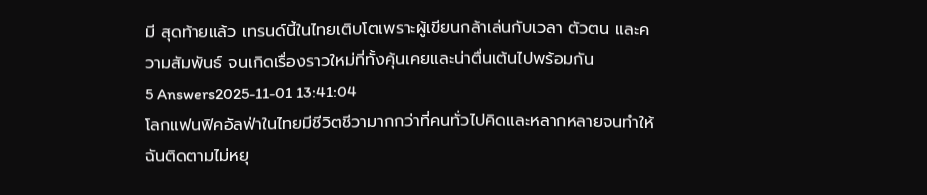มี สุดท้ายแล้ว เทรนด์นี้ในไทยเติบโตเพราะผู้เขียนกล้าเล่นกับเวลา ตัวตน และความสัมพันธ์ จนเกิดเรื่องราวใหม่ที่ทั้งคุ้นเคยและน่าตื่นเต้นไปพร้อมกัน
5 Answers2025-11-01 13:41:04
โลกแฟนฟิคอัลฟ่าในไทยมีชีวิตชีวามากกว่าที่คนทั่วไปคิดและหลากหลายจนทำให้ฉันติดตามไม่หยุ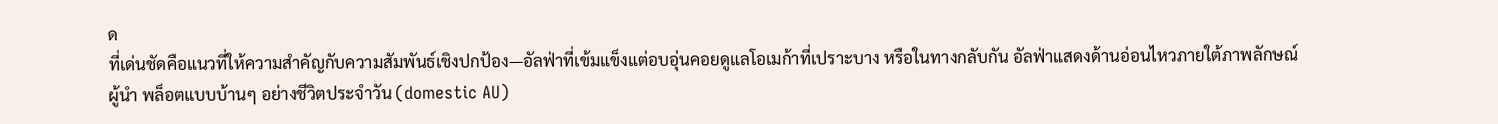ด
ที่เด่นชัดคือแนวที่ให้ความสำคัญกับความสัมพันธ์เชิงปกป้อง—อัลฟ่าที่เข้มแข็งแต่อบอุ่นคอยดูแลโอเมก้าที่เปราะบาง หรือในทางกลับกัน อัลฟ่าแสดงด้านอ่อนไหวภายใต้ภาพลักษณ์ผู้นำ พล็อตแบบบ้านๆ อย่างชีวิตประจำวัน (domestic AU)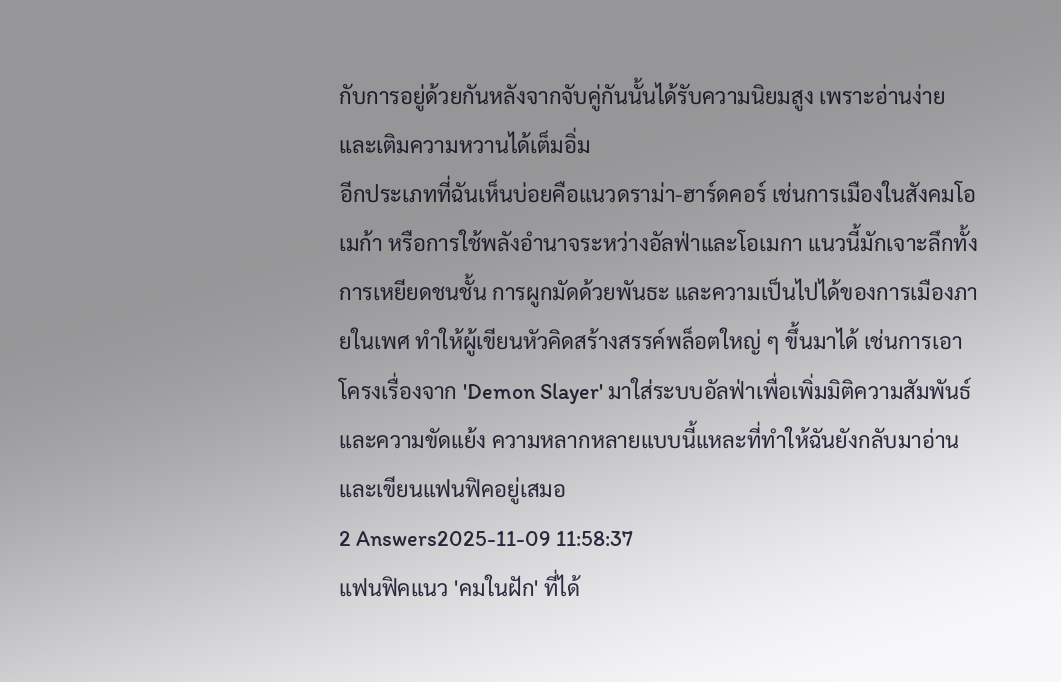กับการอยู่ด้วยกันหลังจากจับคู่กันนั้นได้รับความนิยมสูง เพราะอ่านง่ายและเติมความหวานได้เต็มอิ่ม
อีกประเภทที่ฉันเห็นบ่อยคือแนวดราม่า-ฮาร์ดคอร์ เช่นการเมืองในสังคมโอเมก้า หรือการใช้พลังอำนาจระหว่างอัลฟ่าและโอเมกา แนวนี้มักเจาะลึกทั้งการเหยียดชนชั้น การผูกมัดด้วยพันธะ และความเป็นไปได้ของการเมืองภายในเพศ ทำให้ผู้เขียนหัวคิดสร้างสรรค์พล็อตใหญ่ ๆ ขึ้นมาได้ เช่นการเอาโครงเรื่องจาก 'Demon Slayer' มาใส่ระบบอัลฟ่าเพื่อเพิ่มมิติความสัมพันธ์และความขัดแย้ง ความหลากหลายแบบนี้แหละที่ทำให้ฉันยังกลับมาอ่านและเขียนแฟนฟิคอยู่เสมอ
2 Answers2025-11-09 11:58:37
แฟนฟิคแนว 'คมในฝัก' ที่ได้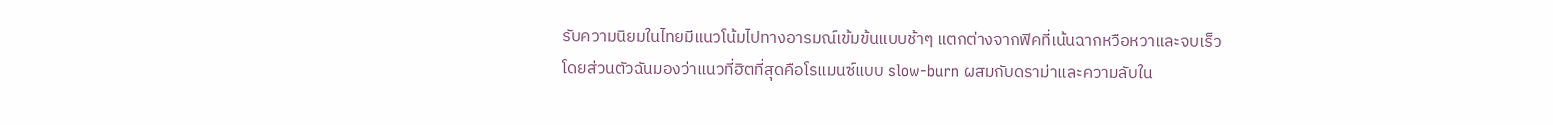รับความนิยมในไทยมีแนวโน้มไปทางอารมณ์เข้มข้นแบบช้าๆ แตกต่างจากฟิคที่เน้นฉากหวือหวาและจบเร็ว
โดยส่วนตัวฉันมองว่าแนวที่ฮิตที่สุดคือโรแมนซ์แบบ slow-burn ผสมกับดราม่าและความลับใน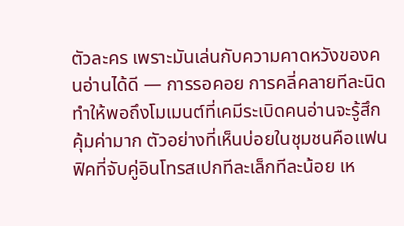ตัวละคร เพราะมันเล่นกับความคาดหวังของคนอ่านได้ดี — การรอคอย การคลี่คลายทีละนิด ทำให้พอถึงโมเมนต์ที่เคมีระเบิดคนอ่านจะรู้สึกคุ้มค่ามาก ตัวอย่างที่เห็นบ่อยในชุมชนคือแฟนฟิคที่จับคู่อินโทรสเปกทีละเล็กทีละน้อย เห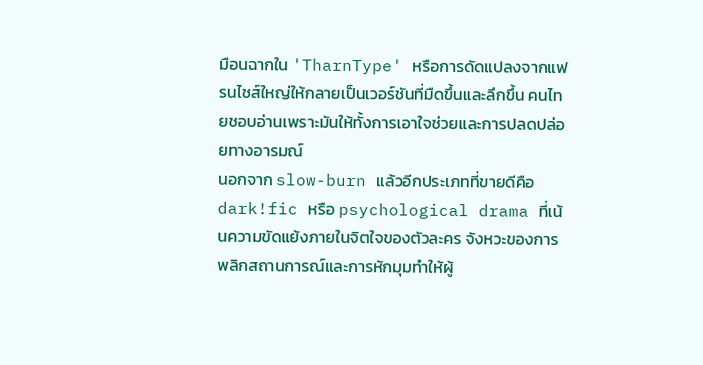มือนฉากใน 'TharnType' หรือการดัดแปลงจากแฟรนไชส์ใหญ่ให้กลายเป็นเวอร์ชันที่มืดขึ้นและลึกขึ้น คนไทยชอบอ่านเพราะมันให้ทั้งการเอาใจช่วยและการปลดปล่อยทางอารมณ์
นอกจาก slow-burn แล้วอีกประเภทที่ขายดีคือ dark!fic หรือ psychological drama ที่เน้นความขัดแย้งภายในจิตใจของตัวละคร จังหวะของการพลิกสถานการณ์และการหักมุมทำให้ผู้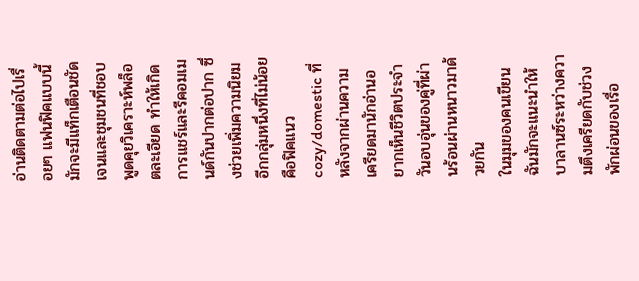อ่านติดตามต่อไปเรื่อยๆ แฟนฟิคแบบนี้มักจะมีแท็กเตือนชัดเจนและชุมชนที่ชอบพูดคุยวิเคราะห์พล็อตละเอียด ทำให้เกิดการแชร์และรีคอมเมนด์กันปากต่อปาก ซึ่งช่วยเพิ่มความนิยม อีกกลุ่มหนึ่งที่ไม่น้อยคือฟิคแนว cozy/domestic ที่หลังจากผ่านความเครียดมานักอ่านอยากเห็นชีวิตประจำวันอบอุ่นของคู่ที่ผ่านร้อนผ่านหนาวมาด้วยกัน
ในมุมของคนเขียน ฉันมักจะแนะนำให้บาลานซ์ระหว่างความตึงเครียดกับช่วงพักผ่อนของเรื่อ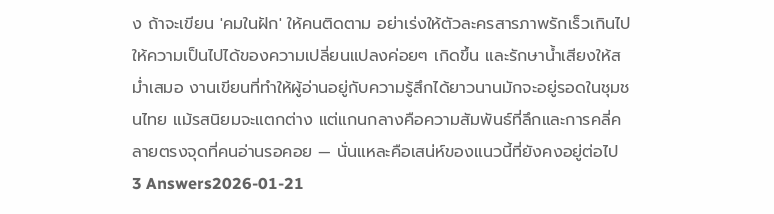ง ถ้าจะเขียน 'คมในฝัก' ให้คนติดตาม อย่าเร่งให้ตัวละครสารภาพรักเร็วเกินไป ให้ความเป็นไปได้ของความเปลี่ยนแปลงค่อยๆ เกิดขึ้น และรักษาน้ำเสียงให้สม่ำเสมอ งานเขียนที่ทำให้ผู้อ่านอยู่กับความรู้สึกได้ยาวนานมักจะอยู่รอดในชุมชนไทย แม้รสนิยมจะแตกต่าง แต่แกนกลางคือความสัมพันธ์ที่ลึกและการคลี่คลายตรงจุดที่คนอ่านรอคอย — นั่นแหละคือเสน่ห์ของแนวนี้ที่ยังคงอยู่ต่อไป
3 Answers2026-01-21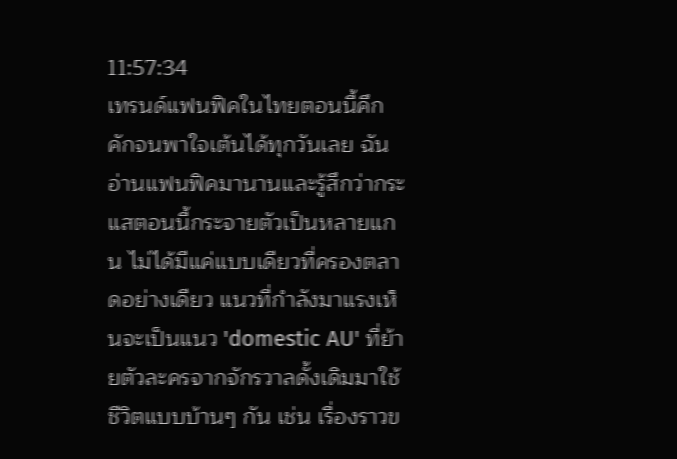11:57:34
เทรนด์แฟนฟิคในไทยตอนนี้คึกคักจนพาใจเต้นได้ทุกวันเลย ฉันอ่านแฟนฟิคมานานและรู้สึกว่ากระแสตอนนี้กระจายตัวเป็นหลายแกน ไม่ได้มีแค่แบบเดียวที่ครองตลาดอย่างเดียว แนวที่กำลังมาแรงเห็นจะเป็นแนว 'domestic AU' ที่ย้ายตัวละครจากจักรวาลดั้งเดิมมาใช้ชีวิตแบบบ้านๆ กัน เช่น เรื่องราวข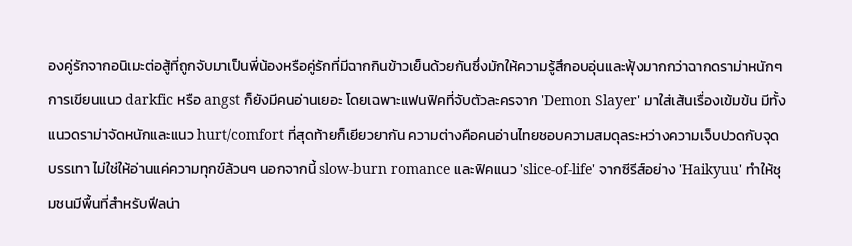องคู่รักจากอนิเมะต่อสู้ที่ถูกจับมาเป็นพี่น้องหรือคู่รักที่มีฉากกินข้าวเย็นด้วยกันซึ่งมักให้ความรู้สึกอบอุ่นและฟุ้งมากกว่าฉากดราม่าหนักๆ
การเขียนแนว darkfic หรือ angst ก็ยังมีคนอ่านเยอะ โดยเฉพาะแฟนฟิคที่จับตัวละครจาก 'Demon Slayer' มาใส่เส้นเรื่องเข้มข้น มีทั้งแนวดราม่าจัดหนักและแนว hurt/comfort ที่สุดท้ายก็เยียวยากัน ความต่างคือคนอ่านไทยชอบความสมดุลระหว่างความเจ็บปวดกับจุดบรรเทา ไม่ใช่ให้อ่านแค่ความทุกข์ล้วนๆ นอกจากนี้ slow-burn romance และฟิคแนว 'slice-of-life' จากซีรีส์อย่าง 'Haikyuu' ทำให้ชุมชนมีพื้นที่สำหรับฟีลน่า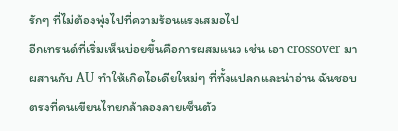รักๆ ที่ไม่ต้องพุ่งไปที่ความร้อนแรงเสมอไป
อีกเทรนด์ที่เริ่มเห็นบ่อยขึ้นคือการผสมแนว เช่น เอา crossover มาผสานกับ AU ทำให้เกิดไอเดียใหม่ๆ ที่ทั้งแปลกและน่าอ่าน ฉันชอบตรงที่คนเขียนไทยกล้าลองลายเซ็นตัว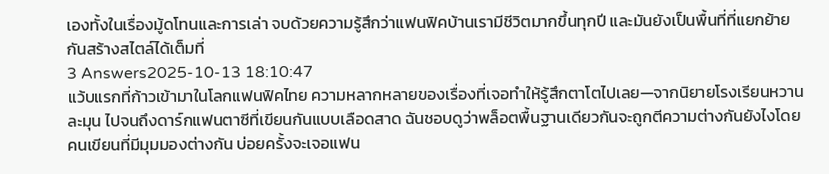เองทั้งในเรื่องมู้ดโทนและการเล่า จบด้วยความรู้สึกว่าแฟนฟิคบ้านเรามีชีวิตมากขึ้นทุกปี และมันยังเป็นพื้นที่ที่แยกย้ายกันสร้างสไตล์ได้เต็มที่
3 Answers2025-10-13 18:10:47
แว้บแรกที่ก้าวเข้ามาในโลกแฟนฟิคไทย ความหลากหลายของเรื่องที่เจอทำให้รู้สึกตาโตไปเลย—จากนิยายโรงเรียนหวานละมุน ไปจนถึงดาร์กแฟนตาซีที่เขียนกันแบบเลือดสาด ฉันชอบดูว่าพล็อตพื้นฐานเดียวกันจะถูกตีความต่างกันยังไงโดยคนเขียนที่มีมุมมองต่างกัน บ่อยครั้งจะเจอแฟน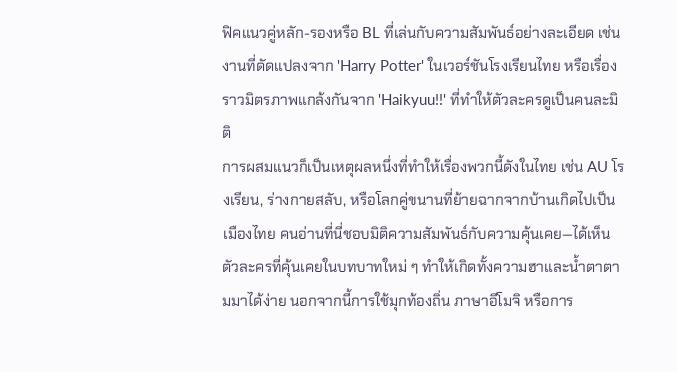ฟิคแนวคู่หลัก-รองหรือ BL ที่เล่นกับความสัมพันธ์อย่างละเอียด เช่นงานที่ดัดแปลงจาก 'Harry Potter' ในเวอร์ชันโรงเรียนไทย หรือเรื่องราวมิตรภาพแกล้งกันจาก 'Haikyuu!!' ที่ทำให้ตัวละครดูเป็นคนละมิติ
การผสมแนวก็เป็นเหตุผลหนึ่งที่ทำให้เรื่องพวกนี้ดังในไทย เช่น AU โรงเรียน, ร่างกายสลับ, หรือโลกคู่ขนานที่ย้ายฉากจากบ้านเกิดไปเป็นเมืองไทย คนอ่านที่นี่ชอบมิติความสัมพันธ์กับความคุ้นเคย—ได้เห็นตัวละครที่คุ้นเคยในบทบาทใหม่ ๆ ทำให้เกิดทั้งความฮาและน้ำตาตามมาได้ง่าย นอกจากนี้การใช้มุกท้องถิ่น ภาษาอีโมจิ หรือการ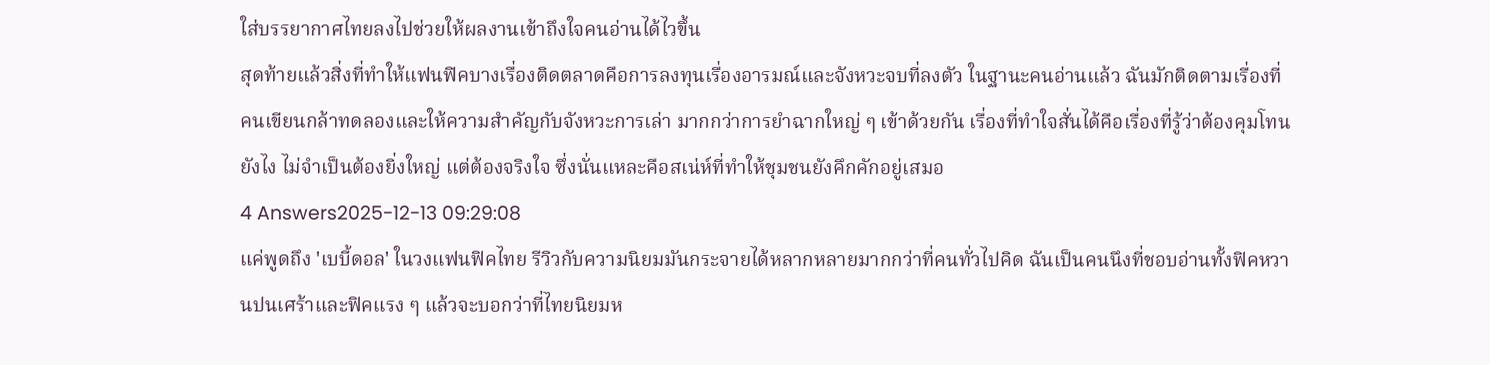ใส่บรรยากาศไทยลงไปช่วยให้ผลงานเข้าถึงใจคนอ่านได้ไวขึ้น
สุดท้ายแล้วสิ่งที่ทำให้แฟนฟิคบางเรื่องติดตลาดคือการลงทุนเรื่องอารมณ์และจังหวะจบที่ลงตัว ในฐานะคนอ่านแล้ว ฉันมักติดตามเรื่องที่คนเขียนกล้าทดลองและให้ความสำคัญกับจังหวะการเล่า มากกว่าการยำฉากใหญ่ ๆ เข้าด้วยกัน เรื่องที่ทำใจสั่นได้คือเรื่องที่รู้ว่าต้องคุมโทนยังไง ไม่จำเป็นต้องยิ่งใหญ่ แต่ต้องจริงใจ ซึ่งนั่นแหละคือสเน่ห์ที่ทำให้ชุมชนยังคึกคักอยู่เสมอ
4 Answers2025-12-13 09:29:08
แค่พูดถึง 'เบบี้ดอล' ในวงแฟนฟิคไทย รีวิวกับความนิยมมันกระจายได้หลากหลายมากกว่าที่คนทั่วไปคิด ฉันเป็นคนนึงที่ชอบอ่านทั้งฟิคหวานปนเศร้าและฟิคแรง ๆ แล้วจะบอกว่าที่ไทยนิยมห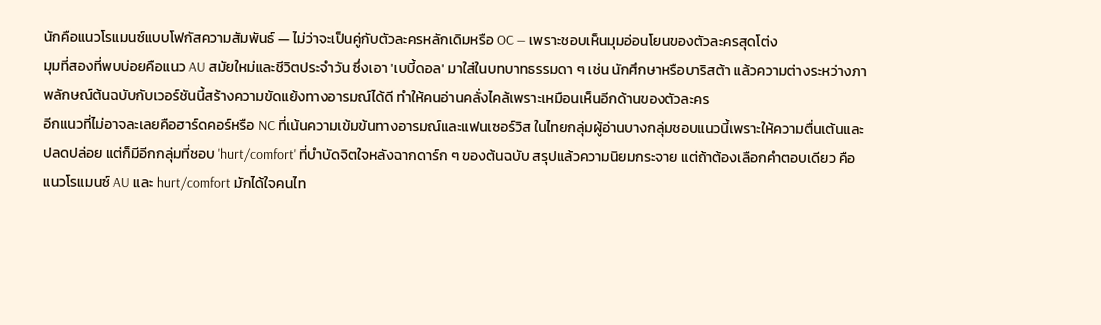นักคือแนวโรแมนซ์แบบโฟกัสความสัมพันธ์ — ไม่ว่าจะเป็นคู่กับตัวละครหลักเดิมหรือ OC — เพราะชอบเห็นมุมอ่อนโยนของตัวละครสุดโต่ง
มุมที่สองที่พบบ่อยคือแนว AU สมัยใหม่และชีวิตประจำวัน ซึ่งเอา 'เบบี้ดอล' มาใส่ในบทบาทธรรมดา ๆ เช่น นักศึกษาหรือบาริสต้า แล้วความต่างระหว่างภาพลักษณ์ต้นฉบับกับเวอร์ชันนี้สร้างความขัดแย้งทางอารมณ์ได้ดี ทำให้คนอ่านคลั่งไคล้เพราะเหมือนเห็นอีกด้านของตัวละคร
อีกแนวที่ไม่อาจละเลยคือฮาร์ดคอร์หรือ NC ที่เน้นความเข้มข้นทางอารมณ์และแฟนเซอร์วิส ในไทยกลุ่มผู้อ่านบางกลุ่มชอบแนวนี้เพราะให้ความตื่นเต้นและปลดปล่อย แต่ก็มีอีกกลุ่มที่ชอบ 'hurt/comfort' ที่บำบัดจิตใจหลังฉากดาร์ก ๆ ของต้นฉบับ สรุปแล้วความนิยมกระจาย แต่ถ้าต้องเลือกคำตอบเดียว คือแนวโรแมนซ์ AU และ hurt/comfort มักได้ใจคนไท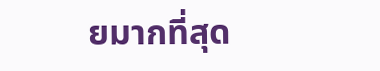ยมากที่สุด